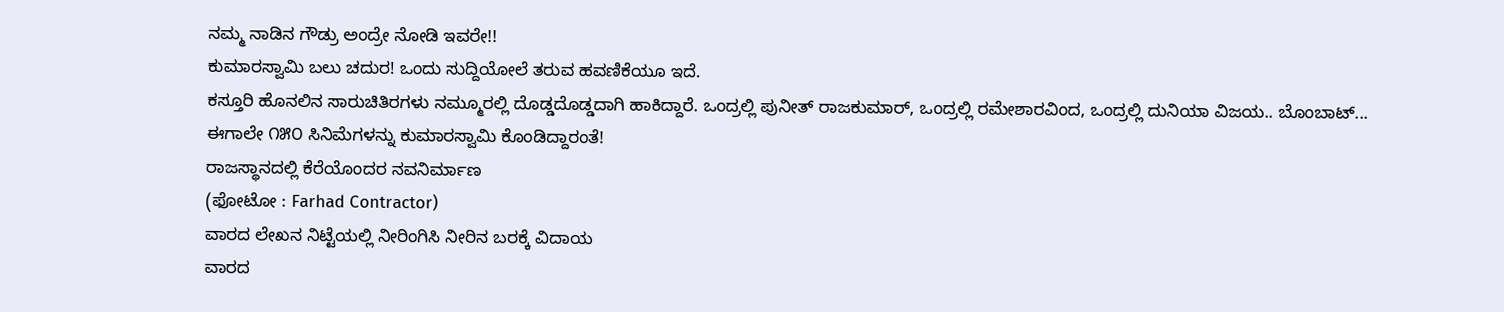ನಮ್ಮ ನಾಡಿನ ಗೌಡ್ರು ಅಂದ್ರೇ ನೋಡಿ ಇವರೇ!!
ಕುಮಾರಸ್ವಾಮಿ ಬಲು ಚದುರ! ಒಂದು ಸುದ್ದಿಯೋಲೆ ತರುವ ಹವಣಿಕೆಯೂ ಇದೆ.
ಕಸ್ತೂರಿ ಹೊನಲಿನ ಸಾರುಚಿತಿರಗಳು ನಮ್ಮೂರಲ್ಲಿ ದೊಡ್ಡದೊಡ್ಡದಾಗಿ ಹಾಕಿದ್ದಾರೆ. ಒಂದ್ರಲ್ಲಿ ಪುನೀತ್ ರಾಜಕುಮಾರ್, ಒಂದ್ರಲ್ಲಿ ರಮೇಶಾರವಿಂದ, ಒಂದ್ರಲ್ಲಿ ದುನಿಯಾ ವಿಜಯ.. ಬೊಂಬಾಟ್...
ಈಗಾಲೇ ೧೫೦ ಸಿನಿಮೆಗಳನ್ನು ಕುಮಾರಸ್ವಾಮಿ ಕೊಂಡಿದ್ದಾರಂತೆ!
ರಾಜಸ್ಥಾನದಲ್ಲಿ ಕೆರೆಯೊಂದರ ನವನಿರ್ಮಾಣ
(ಫೋಟೋ : Farhad Contractor)
ವಾರದ ಲೇಖನ ನಿಟ್ಟೆಯಲ್ಲಿ ನೀರಿಂಗಿಸಿ ನೀರಿನ ಬರಕ್ಕೆ ವಿದಾಯ
ವಾರದ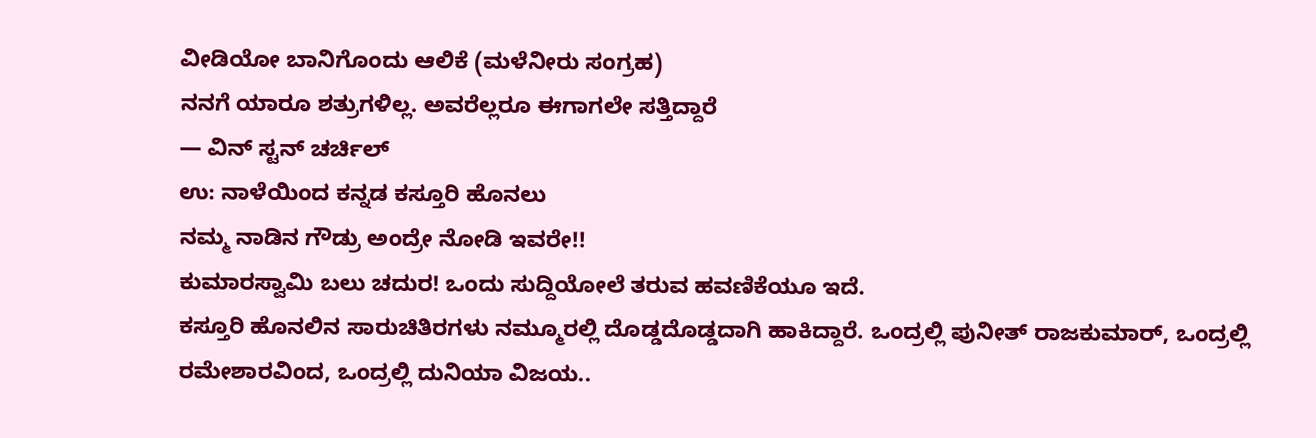ವೀಡಿಯೋ ಬಾನಿಗೊಂದು ಆಲಿಕೆ (ಮಳೆನೀರು ಸಂಗ್ರಹ)
ನನಗೆ ಯಾರೂ ಶತ್ರುಗಳಿಲ್ಲ. ಅವರೆಲ್ಲರೂ ಈಗಾಗಲೇ ಸತ್ತಿದ್ದಾರೆ
— ವಿನ್ ಸ್ಟನ್ ಚರ್ಚಿಲ್
ಉ: ನಾಳೆಯಿಂದ ಕನ್ನಡ ಕಸ್ತೂರಿ ಹೊನಲು
ನಮ್ಮ ನಾಡಿನ ಗೌಡ್ರು ಅಂದ್ರೇ ನೋಡಿ ಇವರೇ!!
ಕುಮಾರಸ್ವಾಮಿ ಬಲು ಚದುರ! ಒಂದು ಸುದ್ದಿಯೋಲೆ ತರುವ ಹವಣಿಕೆಯೂ ಇದೆ.
ಕಸ್ತೂರಿ ಹೊನಲಿನ ಸಾರುಚಿತಿರಗಳು ನಮ್ಮೂರಲ್ಲಿ ದೊಡ್ಡದೊಡ್ಡದಾಗಿ ಹಾಕಿದ್ದಾರೆ. ಒಂದ್ರಲ್ಲಿ ಪುನೀತ್ ರಾಜಕುಮಾರ್, ಒಂದ್ರಲ್ಲಿ ರಮೇಶಾರವಿಂದ, ಒಂದ್ರಲ್ಲಿ ದುನಿಯಾ ವಿಜಯ..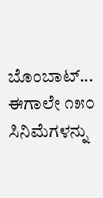ಬೊಂಬಾಟ್...
ಈಗಾಲೇ ೧೫೦ ಸಿನಿಮೆಗಳನ್ನು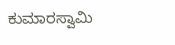ಕುಮಾರಸ್ವಾಮಿ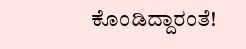ಕೊಂಡಿದ್ದಾರಂತೆ!